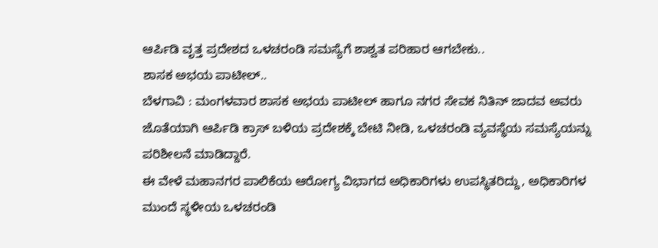ಆರ್ಪಿಡಿ ವೃತ್ತ ಪ್ರದೇಶದ ಒಳಚರಂಡಿ ಸಮಸ್ಯೆಗೆ ಶಾಶ್ವತ ಪರಿಹಾರ ಆಗಬೇಕು..
ಶಾಸಕ ಅಭಯ ಪಾಟೀಲ್..
ಬೆಳಗಾವಿ : ಮಂಗಳವಾರ ಶಾಸಕ ಅಭಯ ಪಾಟೀಲ್ ಹಾಗೂ ನಗರ ಸೇವಕ ನಿತಿನ್ ಜಾದವ ಅವರು ಜೊತೆಯಾಗಿ ಆರ್ಪಿಡಿ ಕ್ರಾಸ್ ಬಳಿಯ ಪ್ರದೇಶಕ್ಕೆ ಬೇಟಿ ನೀಡಿ, ಒಳಚರಂಡಿ ವ್ಯವಸ್ಥೆಯ ಸಮಸ್ಯೆಯನ್ನು ಪರಿಶೀಲನೆ ಮಾಡಿದ್ದಾರೆ.
ಈ ವೇಳೆ ಮಹಾನಗರ ಪಾಲಿಕೆಯ ಆರೋಗ್ಯ ವಿಭಾಗದ ಅಧಿಕಾರಿಗಳು ಉಪಸ್ಥಿತರಿದ್ದು, ಅಧಿಕಾರಿಗಳ ಮುಂದೆ ಸ್ಥಳೀಯ ಒಳಚರಂಡಿ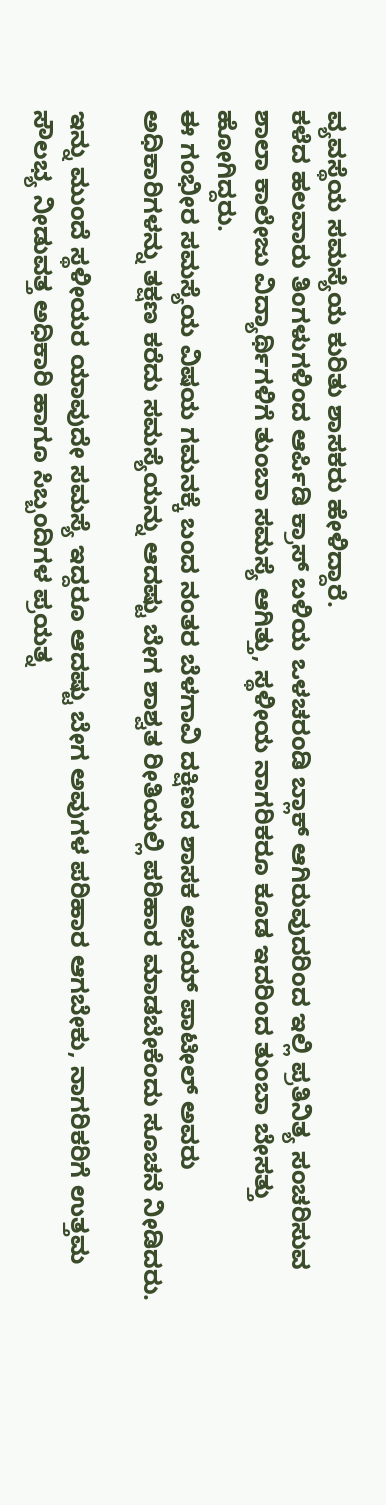ವ್ಯವಸ್ಥೆಯ ಸಮಸ್ಯೆಯ ಕುರಿತು ಶಾಸಕರು ಹೇಳಿದ್ದಾರೆ.
ಕಳೆದ ಹಲವಾರು ತಿಂಗಳುಗಳಿಂದ ಆರ್ಪಿಡಿ ಕ್ರಾಸ್ ಬಳಿಯ ಒಳಚರಂಡಿ ಬ್ಲಾಕ್ ಆಗಿರುವುದರಿಂದ ಇಲ್ಲಿ ಪ್ರತಿನಿತ್ಯ ಸಂಚರಿಸುವ ಶಾಲಾ ಕಾಲೇಜು ವಿದ್ಯಾರ್ಥಿಗಳಿಗೆ ತುಂಬಾ ಸಮಸ್ಯೆ ಆಗಿತ್ತು, ಸ್ಥಳೀಯ ನಾಗರಿಕರೂ ಕೂಡ ಇದರಿಂದ ತುಂಬಾ ಬೇಸತ್ತು ಹೋಗಿದ್ದರು.
ಈ ಗಂಭೀರ ಸಮಸ್ಯೆಯ ವಿಷಯ ಗಮನಕ್ಕೆ ಬಂದ ನಂತರ ಬೆಳಗಾವಿ ದಕ್ಷಿಣದ ಶಾಸಕ ಅಭಯ್ ಪಾಟೀಲ್ ಅವರು ಅಧಿಕಾರಿಗಳನ್ನು ತಕ್ಷಣ ಕರೆದು ಸಮಸ್ಯೆಯನ್ನು ಆದಷ್ಟು ಬೇಗ ಶಾಶ್ವತ ರೀತಿಯಲ್ಲಿ ಪರಿಹಾರ ಮಾಡಬೇಕೆಂದು ಸೂಚನೆ ನೀಡಿದರು.

ಇನ್ನು ಮುಂದೆ ಸ್ಥಳೀಯರ ಯಾವುದೇ ಸಮಸ್ಯೆ ಇದ್ದರೂ ಆದಷ್ಟು ಬೇಗ ಅವುಗಳ ಪರಿಹಾರ ಆಗಬೇಕು, ನಾಗರಿಕರಿಗೆ ಉತ್ತಮ ಸೌಲಭ್ಯ ನೀಡುವತ್ತ ಅಧಿಕಾರಿ ಹಾಗೂ ಸಿಬ್ಬಂದಿಗಳ ಪ್ರಯತ್ನ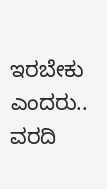ಇರಬೇಕು ಎಂದರು..
ವರದಿ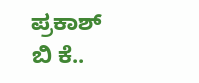ಪ್ರಕಾಶ್ ಬಿ ಕೆ..